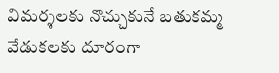విమర్శలకు నొచ్చుకునే బతుకమ్మ వేడుకలకు దూరంగా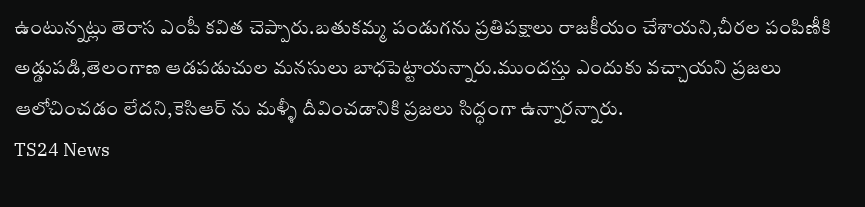ఉంటున్నట్లు తెరాస ఎంపీ కవిత చెప్పారు.బతుకమ్మ పండుగను ప్రతిపక్షాలు రాజకీయం చేశాయని,చీరల పంపిణీకి అడ్డుపడి,తెలంగాణ ఆడపడుచుల మనసులు బాధపెట్టాయన్నారు.ముందస్తు ఎందుకు వచ్చాయని ప్రజలు ఆలోచించడం లేదని,కెసిఆర్ ను మళ్ళీ దీవించడానికి ప్రజలు సిద్ధంగా ఉన్నారన్నారు.
TS24 News